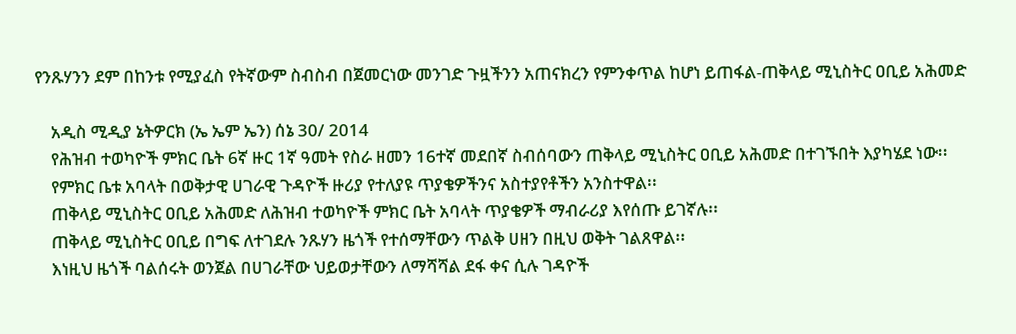የንጹሃንን ደም በከንቱ የሚያፈስ የትኛውም ስብስብ በጀመርነው መንገድ ጉዟችንን አጠናክረን የምንቀጥል ከሆነ ይጠፋል-ጠቅላይ ሚኒስትር ዐቢይ አሕመድ

    አዲስ ሚዲያ ኔትዎርክ (ኤ ኤም ኤን) ሰኔ 30/ 2014
    የሕዝብ ተወካዮች ምክር ቤት 6ኛ ዙር 1ኛ ዓመት የስራ ዘመን 16ተኛ መደበኛ ስብሰባውን ጠቅላይ ሚኒስትር ዐቢይ አሕመድ በተገኙበት እያካሄደ ነው፡፡
    የምክር ቤቱ አባላት በወቅታዊ ሀገራዊ ጉዳዮች ዙሪያ የተለያዩ ጥያቄዎችንና አስተያየቶችን አንስተዋል፡፡
    ጠቅላይ ሚኒስትር ዐቢይ አሕመድ ለሕዝብ ተወካዮች ምክር ቤት አባላት ጥያቄዎች ማብራሪያ እየሰጡ ይገኛሉ፡፡
    ጠቅላይ ሚኒስትር ዐቢይ በግፍ ለተገደሉ ንጹሃን ዜጎች የተሰማቸውን ጥልቅ ሀዘን በዚህ ወቅት ገልጸዋል፡፡
    እነዚህ ዜጎች ባልሰሩት ወንጀል በሀገራቸው ህይወታቸውን ለማሻሻል ደፋ ቀና ሲሉ ገዳዮች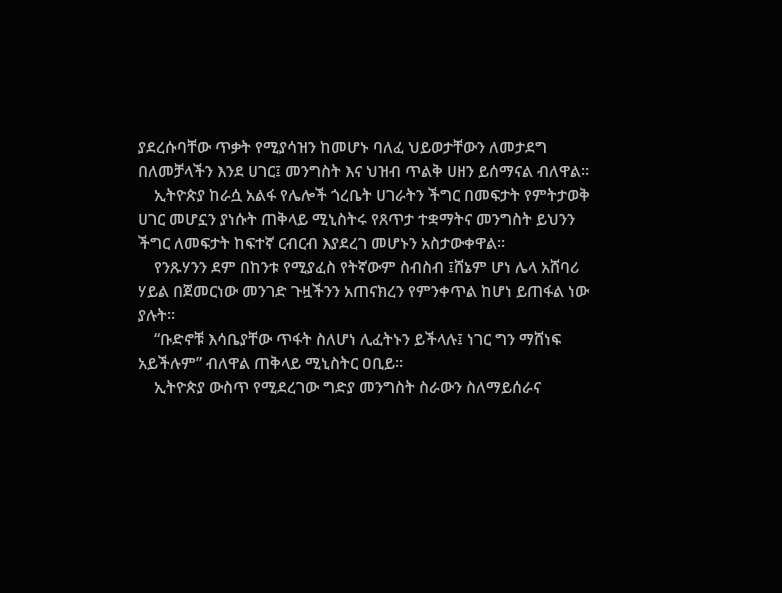ያደረሱባቸው ጥቃት የሚያሳዝን ከመሆኑ ባለፈ ህይወታቸውን ለመታደግ በለመቻላችን እንደ ሀገር፤ መንግስት እና ህዝብ ጥልቅ ሀዘን ይሰማናል ብለዋል፡፡
    ኢትዮጵያ ከራሷ አልፋ የሌሎች ጎረቤት ሀገራትን ችግር በመፍታት የምትታወቅ ሀገር መሆኗን ያነሱት ጠቅላይ ሚኒስትሩ የጸጥታ ተቋማትና መንግስት ይህንን ችግር ለመፍታት ከፍተኛ ርብርብ እያደረገ መሆኑን አስታውቀዋል፡፡
    የንጹሃንን ደም በከንቱ የሚያፈስ የትኛውም ስብስብ ፤ሸኔም ሆነ ሌላ አሸባሪ ሃይል በጀመርነው መንገድ ጉዟችንን አጠናክረን የምንቀጥል ከሆነ ይጠፋል ነው ያሉት፡፡
    “ቡድኖቹ እሳቤያቸው ጥፋት ስለሆነ ሊፈትኑን ይችላሉ፤ ነገር ግን ማሸነፍ አይችሉም” ብለዋል ጠቅላይ ሚኒስትር ዐቢይ፡፡
    ኢትዮጵያ ውስጥ የሚደረገው ግድያ መንግስት ስራውን ስለማይሰራና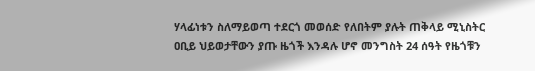ሃላፊነቱን ስለማይወጣ ተደርጎ መወሰድ የለበትም ያሉት ጠቅላይ ሚኒስትር ዐቢይ ህይወታቸውን ያጡ ዜጎች እንዳሉ ሆኖ መንግስት 24 ሰዓት የዜጎቹን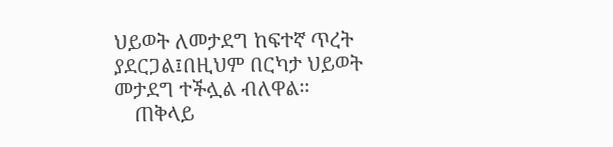ህይወት ለመታደግ ከፍተኛ ጥረት ያደርጋል፤በዚህም በርካታ ህይወት መታደግ ተችሏል ብለዋል፡፡
    ጠቅላይ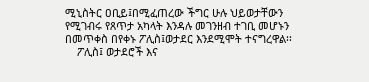ሚኒስትር ዐቢይ፤በሚፈጠረው ችግር ሁሉ ህይወታቸውን የሚገብሩ የጸጥታ አካላት እንዳሉ መገንዘብ ተገቢ መሆኑን በመጥቀስ በየቀኑ ፖሊስ፤ወታደር እንደሚሞት ተናግረዋል፡፡
    ፖሊስ፤ ወታደሮች እና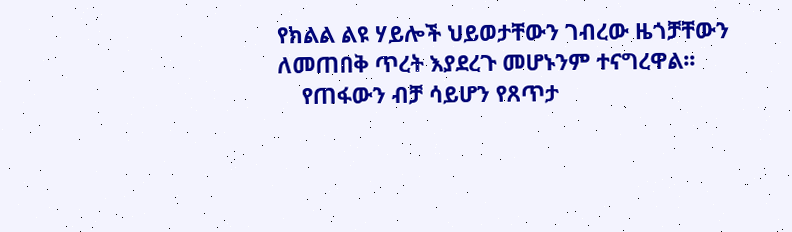የክልል ልዩ ሃይሎች ህይወታቸውን ገብረው ዜጎቻቸውን ለመጠበቅ ጥረት እያደረጉ መሆኑንም ተናግረዋል፡፡
    የጠፋውን ብቻ ሳይሆን የጸጥታ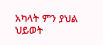አካላት ምን ያህል ህይወት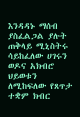እንዳዳኑ ማሰብ ያስፈልጋል ያሉት ጠቅላይ ሚኒስትሩ ሳይከፈለው ሀገሩን ወዶና አክብሮ ህይወቱን ለሚከፍለው የጸጥታ ተቋም ክብር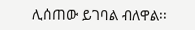ሊሰጠው ይገባል ብለዋል፡፡